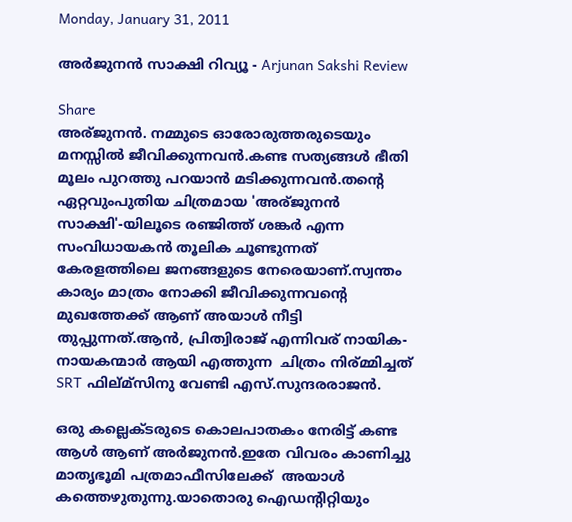Monday, January 31, 2011

അര്‍ജുനന്‍ സാക്ഷി റിവ്യൂ - Arjunan Sakshi Review

Share
അര്ജുനന്‍. നമ്മുടെ ഓരോരുത്തരുടെയും മനസ്സില്‍ ജീവിക്കുന്നവന്‍.കണ്ട സത്യങ്ങള്‍ ഭീതി മൂലം പുറത്തു പറയാന്‍ മടിക്കുന്നവന്‍.തന്റെ ഏറ്റവുംപുതിയ ചിത്രമായ 'അര്ജുനന്‍ സാക്ഷി'-യിലൂടെ രഞ്ജിത്ത് ശങ്കര്‍ എന്ന സംവിധായകന്‍ തൂലിക ചൂണ്ടുന്നത് കേരളത്തിലെ ജനങ്ങളുടെ നേരെയാണ്.സ്വന്തം കാര്യം മാത്രം നോക്കി ജീവിക്കുന്നവന്റെ മുഖത്തേക്ക് ആണ് അയാള്‍ നീട്ടി തുപ്പുന്നത്.ആന്‍, പ്രിത്വിരാജ്‍ എന്നിവര് നായിക-നായകന്മാര്‍ ആയി എത്തുന്ന  ചിത്രം നിര്മ്മിച്ചത്‌ SRT ഫില്മ്സിനു വേണ്ടി എസ്.സുന്ദരരാജന്‍.

ഒരു കല്ലെക്ടരുടെ കൊലപാതകം നേരിട്ട് കണ്ട ആള്‍ ആണ് അര്‍ജുനന്‍.ഇതേ വിവരം കാണിച്ചു മാതൃഭൂമി പത്രമാഫീസിലേക്ക്  അയാള്‍ കത്തെഴുതുന്നു.യാതൊരു ഐഡന്റിറ്റിയും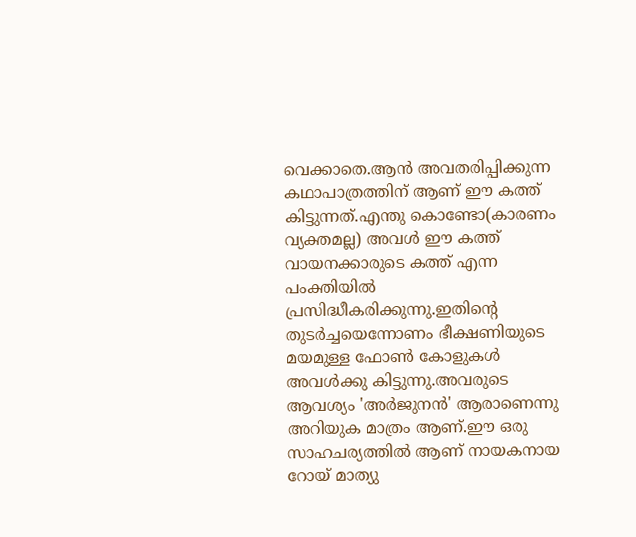വെക്കാതെ.ആന്‍ അവതരിപ്പിക്കുന്ന കഥാപാത്രത്തിന് ആണ് ഈ കത്ത് കിട്ടുന്നത്.എന്തു കൊണ്ടോ(കാരണം വ്യക്തമല്ല) അവള്‍ ഈ കത്ത് വായനക്കാരുടെ കത്ത് എന്ന പംക്തിയില്‍ പ്രസിദ്ധീകരിക്കുന്നു.ഇതിന്‍റെ തുടര്‍ച്ചയെന്നോണം ഭീക്ഷണിയുടെ മയമുള്ള ഫോണ്‍ കോളുകള്‍ അവള്‍ക്കു കിട്ടുന്നു.അവരുടെ ആവശ്യം 'അര്‍ജുനന്‍' ആരാണെന്നു അറിയുക മാത്രം ആണ്.ഈ ഒരു സാഹചര്യത്തില്‍ ആണ് നായകനായ റോയ് മാത്യു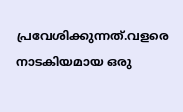പ്രവേശിക്കുന്നത്.വളരെ നാടകിയമായ ഒരു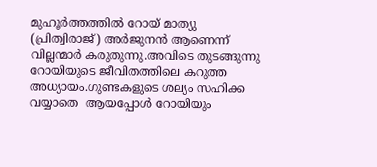മുഹൂര്‍ത്തത്തില്‍ റോയ് മാത്യു (പ്രിത്വിരാജ്) അര്‍ജുനന്‍ ആണെന്ന് വില്ലന്മാര്‍ കരുതുന്നു.അവിടെ തുടങ്ങുന്നു റോയിയുടെ ജീവിതത്തിലെ കറുത്ത അധ്യായം.ഗുണ്ടകളുടെ ശല്യം സഹിക്ക വയ്യാതെ  ആയപ്പോള്‍ റോയിയും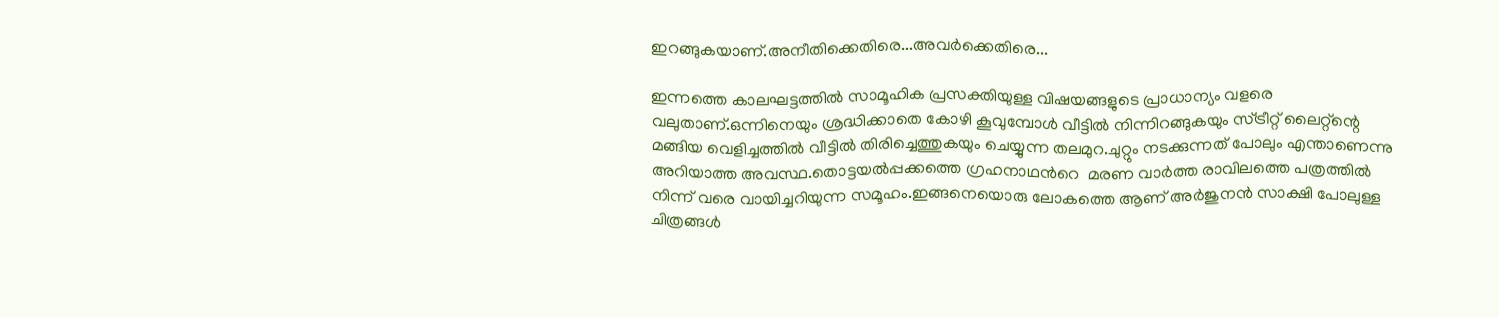ഇറങ്ങുകയാണ്.അനീതിക്കെതിരെ...അവര്‍ക്കെതിരെ...

ഇന്നത്തെ കാലഘട്ടത്തില്‍ സാമൂഹിക പ്രസക്തിയുള്ള വിഷയങ്ങളുടെ പ്രാധാന്യം വളരെ വലുതാണ്‌.ഒന്നിനെയും ശ്രദ്ധിക്കാതെ കോഴി കൂവുമ്പോള്‍ വീട്ടില്‍ നിന്നിറങ്ങുകയും സ്ട്രീറ്റ് ലൈറ്റ്ന്റെ മങ്ങിയ വെളിച്ചത്തില്‍ വീട്ടില്‍ തിരിച്ചെത്തുകയും ചെയ്യുന്ന തലമുറ.ചുറ്റും നടക്കുന്നത് പോലും എന്താണെന്നു അറിയാത്ത അവസ്ഥ.തൊട്ടയല്‍പ്പക്കത്തെ ഗ്രഹനാഥന്‍റെ  മരണ വാര്‍ത്ത രാവിലത്തെ പത്രത്തില്‍ നിന്ന് വരെ വായിച്ചറിയുന്ന സമൂഹം.ഇങ്ങനെയൊരു ലോകത്തെ ആണ് അര്‍ജുനന്‍ സാക്ഷി പോലുള്ള ചിത്രങ്ങള്‍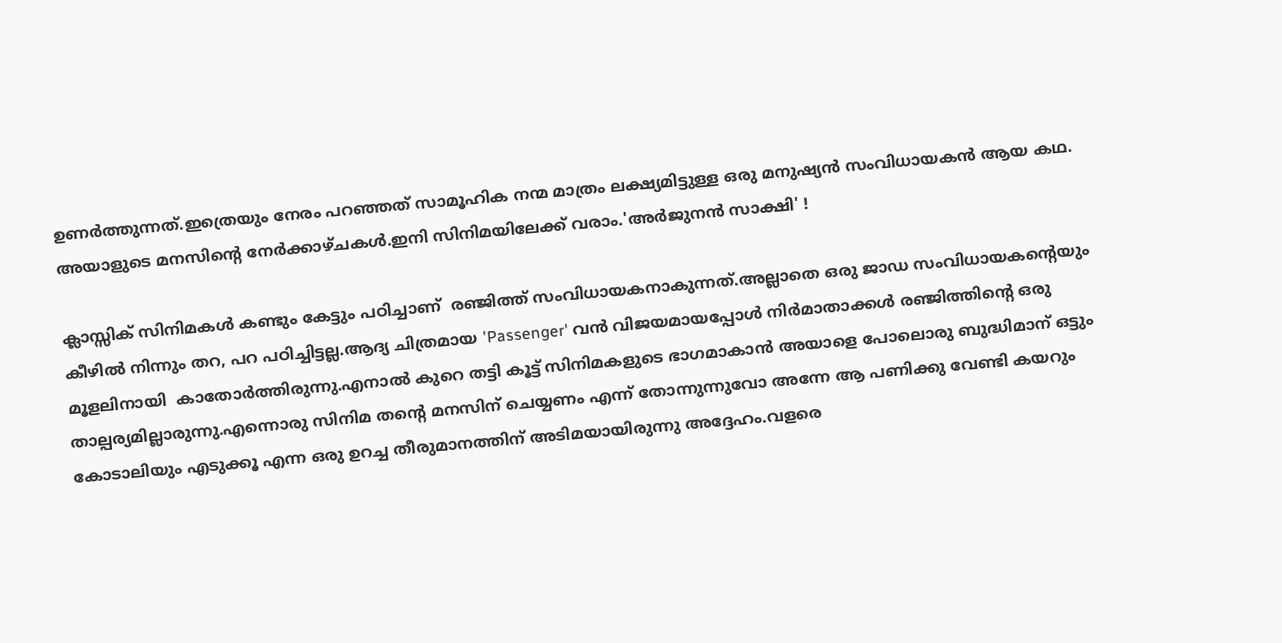ഉണര്‍ത്തുന്നത്.ഇത്രെയും നേരം പറഞ്ഞത് സാമൂഹിക നന്മ മാത്രം ലക്ഷ്യമിട്ടുള്ള ഒരു മനുഷ്യന്‍ സംവിധായകന്‍ ആയ കഥ. അയാളുടെ മനസിന്റെ നേര്‍ക്കാഴ്ചകള്‍.ഇനി സിനിമയിലേക്ക് വരാം.'അര്‍ജുനന്‍ സാക്ഷി' !

ക്ലാസ്സിക്‌ സിനിമകള്‍ കണ്ടും കേട്ടും പഠിച്ചാണ്  രഞ്ജിത്ത് സംവിധായകനാകുന്നത്.അല്ലാതെ ഒരു ജാഡ സംവിധായകന്‍റെയും കീഴില്‍ നിന്നും തറ, പറ പഠിച്ചിട്ടല്ല.ആദ്യ ചിത്രമായ 'Passenger' വന്‍ വിജയമായപ്പോള്‍ നിര്‍മാതാക്കള്‍ രഞ്ജിത്തിന്റെ ഒരു മൂളലിനായി  കാതോര്‍ത്തിരുന്നു.എനാല്‍ കുറെ തട്ടി കൂട്ട് സിനിമകളുടെ ഭാഗമാകാന്‍ അയാളെ പോലൊരു ബുദ്ധിമാന് ഒട്ടും താല്പര്യമില്ലാരുന്നു.എന്നൊരു സിനിമ തന്‍റെ മനസിന്‌ ചെയ്യണം എന്ന് തോന്നുന്നുവോ അന്നേ ആ പണിക്കു വേണ്ടി കയറും കോടാലിയും എടുക്കൂ എന്ന ഒരു ഉറച്ച തീരുമാനത്തിന് അടിമയായിരുന്നു അദ്ദേഹം.വളരെ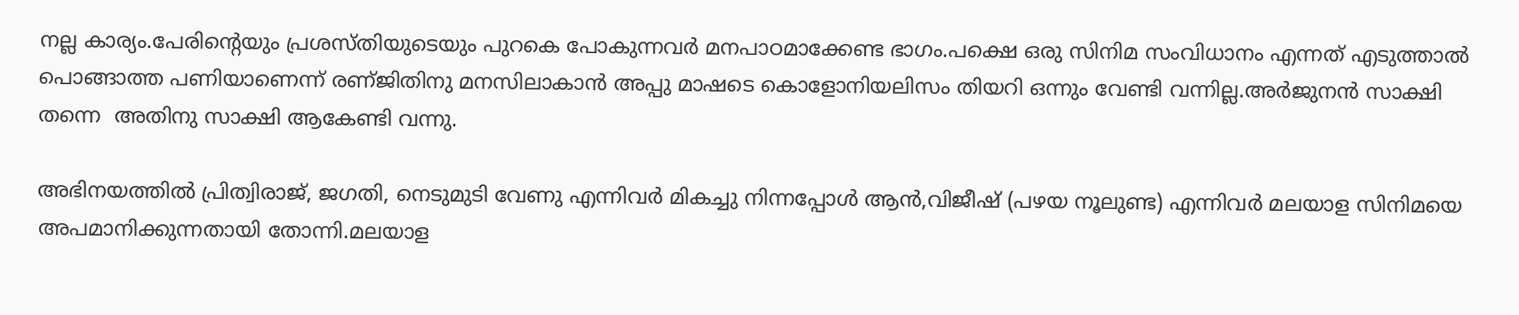നല്ല കാര്യം.പേരിന്റെയും പ്രശസ്തിയുടെയും പുറകെ പോകുന്നവര്‍ മനപാഠമാക്കേണ്ട ഭാഗം.പക്ഷെ ഒരു സിനിമ സംവിധാനം എന്നത് എടുത്താല്‍ പൊങ്ങാത്ത പണിയാണെന്ന് രണ്ജിതിനു മനസിലാകാന്‍ അപ്പു മാഷടെ കൊളോനിയലിസം തിയറി ഒന്നും വേണ്ടി വന്നില്ല.അര്‍ജുനന്‍ സാക്ഷി തന്നെ  അതിനു സാക്ഷി ആകേണ്ടി വന്നു.

അഭിനയത്തില്‍ പ്രിത്വിരാജ്, ജഗതി, നെടുമുടി വേണു എന്നിവര്‍ മികച്ചു നിന്നപ്പോള്‍ ആന്‍,വിജീഷ് (പഴയ നൂലുണ്ട) എന്നിവര്‍ മലയാള സിനിമയെ അപമാനിക്കുന്നതായി തോന്നി.മലയാള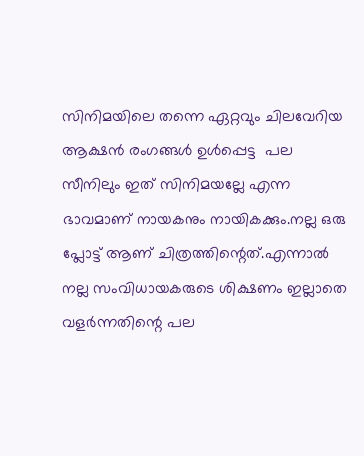സിനിമയിലെ തന്നെ ഏറ്റവും ചിലവേറിയ ആക്ഷന്‍ രംഗങ്ങള്‍ ഉള്‍പ്പെട്ട  പല സീനിലും ഇത് സിനിമയല്ലേ എന്ന ഭാവമാണ് നായകനും നായികക്കും.നല്ല ഒരു പ്ലോട്ട് ആണ് ചിത്രത്തിന്റെത്.എന്നാല്‍ നല്ല സംവിധായകരുടെ ശിക്ഷണം ഇല്ലാതെ വളര്‍ന്നതിന്റെ പല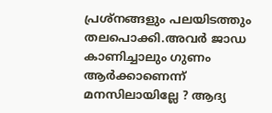പ്രശ്നങ്ങളും പലയിടത്തും തലപൊക്കി.അവര്‍ ജാഡ കാണിച്ചാലും ഗുണം ആര്‍ക്കാണെന്ന് മനസിലായില്ലേ ? ആദ്യ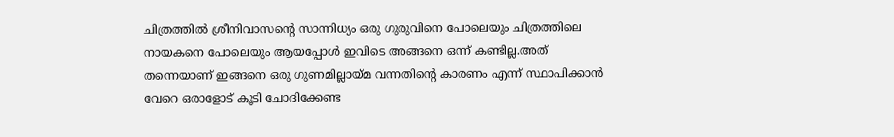ചിത്രത്തില്‍ ശ്രീനിവാസന്‍റെ സാന്നിധ്യം ഒരു ഗുരുവിനെ പോലെയും ചിത്രത്തിലെ നായകനെ പോലെയും ആയപ്പോള്‍ ഇവിടെ അങ്ങനെ ഒന്ന് കണ്ടില്ല.അത് തന്നെയാണ് ഇങ്ങനെ ഒരു ഗുണമില്ലായ്മ വന്നതിന്‍റെ കാരണം എന്ന് സ്ഥാപിക്കാന്‍ വേറെ ഒരാളോട് കൂടി ചോദിക്കേണ്ട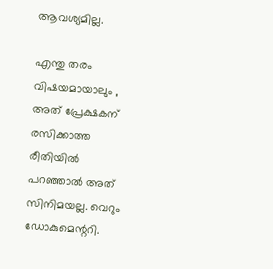ആവശ്യമില്ല.

എന്തു തരം വിഷയമായാലും , അത് പ്രേക്ഷകന് രസിക്കാത്ത രീതിയില്‍ പറഞ്ഞാല്‍ അത് സിനിമയല്ല. വെറും ഡോകുമെന്ററി.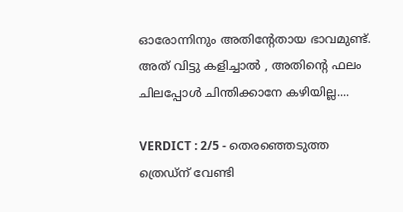ഓരോന്നിനും അതിന്റേതായ ഭാവമുണ്ട്. അത് വിട്ടു കളിച്ചാല്‍ , അതിന്റെ ഫലം ചിലപ്പോള്‍ ചിന്തിക്കാനേ കഴിയില്ല....

VERDICT : 2/5 - തെരഞ്ഞെടുത്ത ത്രെഡ്ന് വേണ്ടി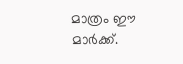മാത്രം ഈ മാര്‍ക്ക്‌.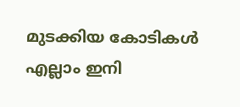മുടക്കിയ കോടികള്‍ എല്ലാം ഇനി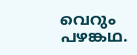വെറും പഴങ്കഥ.